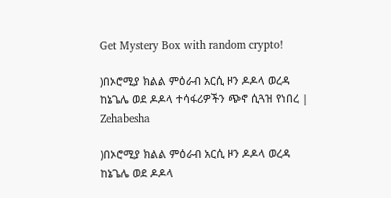Get Mystery Box with random crypto!

)በኦሮሚያ ክልል ምዕራብ አርሲ ዞን ዶዶላ ወረዳ ከኔጌሌ ወደ ዶዶላ ተሳፋሪዎችን ጭኖ ሲጓዝ የነበረ | Zehabesha

)በኦሮሚያ ክልል ምዕራብ አርሲ ዞን ዶዶላ ወረዳ ከኔጌሌ ወደ ዶዶላ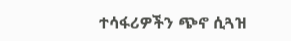ተሳፋሪዎችን ጭኖ ሲጓዝ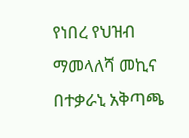የነበረ የህዝብ ማመላለሻ መኪና በተቃራኒ አቅጣጫ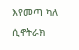እየመጣ ካለ ሲኖትራክ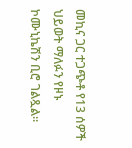መኪና ጋር ተጋጭቶ የ13 ሰዎች ህይወት ማለፉን የዞኑ ኮሙኒኬሽን ቢሮ ገልጿል።